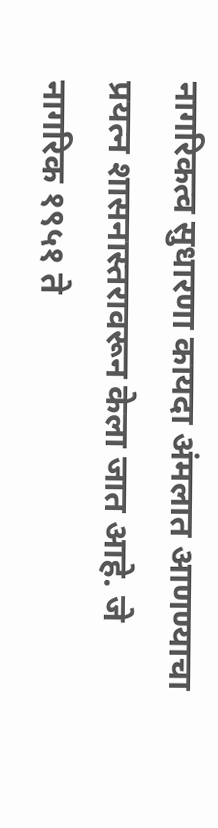नागरिकत्व सुधारणा कायदा अंमलात आणण्याचा प्रयत्न शासनास्तरावरून केला जात आहे. जे नागरिक १९५१ ते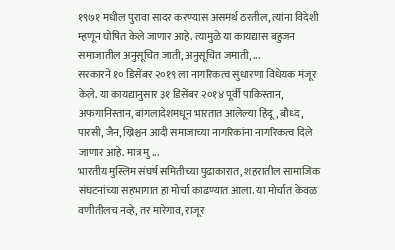१९७१ मधील पुरावा सादर करण्यास असमर्थ ठरतील, त्यांना विदेशी म्हणून घोषित केले जाणार आहे. त्यामुळे या कायद्यास बहुजन समाजातील अनुसूचित जाती, अनुसूचित जमाती, ...
सरकारने १० डिसेंबर २०१९ ला नागरिकत्व सुधारणा विधेयक मंजूर केले. या कायद्यानुसार ३१ डिसेंबर २०१४ पूर्वी पाकिस्तान, अफगानिस्तान, बांगलादेशमधून भारतात आलेल्या हिंदू, बौध्द, पारसी, जैन, ख्रिश्चन आदी समाजाच्या नागरिकांना नागरिकत्व दिले जाणार आहे. मात्र मु ...
भारतीय मुस्लिम संघर्ष समितीच्या पुढाकारात, शहरातील सामाजिक संघटनांच्या सहभागात हा मोर्चा काढण्यात आला. या मोर्चात केवळ वणीतीलच नव्हे, तर मारेगाव, राजूर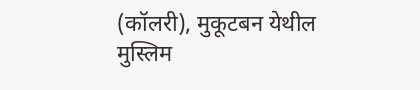(कॉलरी), मुकूटबन येथील मुस्लिम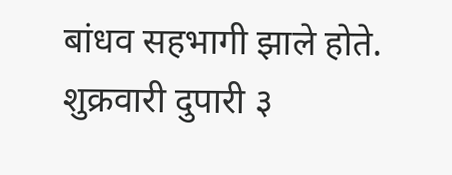बांधव सहभागी झाले होते. शुक्रवारी दुपारी ३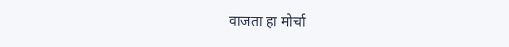वाजता हा मोर्चा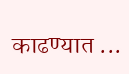काढण्यात ...